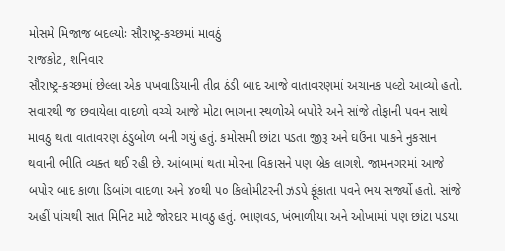મોસમે મિજાજ બદલ્યોઃ સૌરાષ્ટ્ર-કચ્છમાં માવઠું
રાજકોટ, શનિવાર
સૌરાષ્ટ્ર-કચ્છમાં છેલ્લા એક પખવાડિયાની તીવ્ર ઠંડી બાદ આજે વાતાવરણમાં અચાનક પલ્ટો આવ્યો હતો. સવારથી જ છવાયેલા વાદળો વચ્ચે આજે મોટા ભાગના સ્થળોએ બપોરે અને સાંજે તોફાની પવન સાથે માવઠુ થતા વાતાવરણ ઠંડુબોળ બની ગયું હતું. કમોસમી છાંટા પડતા જીરૂ અને ઘઉંના પાકને નુકસાન થવાની ભીતિ વ્યક્ત થઈ રહી છે. આંબામાં થતા મોરના વિકાસને પણ બ્રેક લાગશે. જામનગરમાં આજે બપોર બાદ કાળા ડિબાંગ વાદળા અને ૪૦થી ૫૦ કિલોમીટરની ઝડપે ફૂંકાતા પવને ભય સર્જ્યો હતો. સાંજે અહીં પાંચથી સાત મિનિટ માટે જોરદાર માવઠુ હતું. ભાણવડ, ખંભાળીયા અને ઓખામાં પણ છાંટા પડયા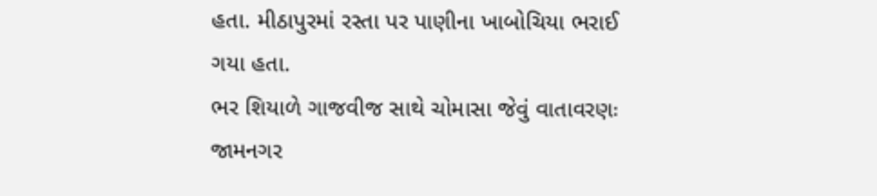હતા. મીઠાપુરમાં રસ્તા પર પાણીના ખાબોચિયા ભરાઈ ગયા હતા.
ભર શિયાળે ગાજવીજ સાથે ચોમાસા જેવું વાતાવરણઃ જામનગર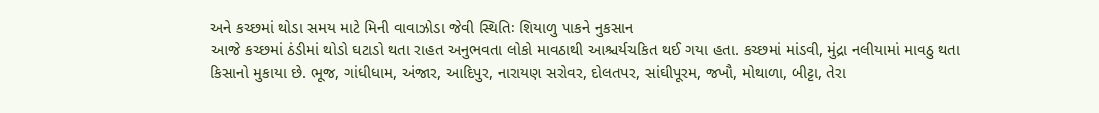અને કચ્છમાં થોડા સમય માટે મિની વાવાઝોડા જેવી સ્થિતિઃ શિયાળુ પાકને નુકસાન
આજે કચ્છમાં ઠંડીમાં થોડો ઘટાડો થતા રાહત અનુભવતા લોકો માવઠાથી આશ્ચર્યચકિત થઈ ગયા હતા. કચ્છમાં માંડવી, મુંદ્રા નલીયામાં માવઠુ થતા કિસાનો મુકાયા છે. ભૂજ, ગાંધીધામ, અંજાર, આદિપુર, નારાયણ સરોવર, દોલતપર, સાંઘીપૂરમ, જખૌ, મોથાળા, બીટ્ટા, તેરા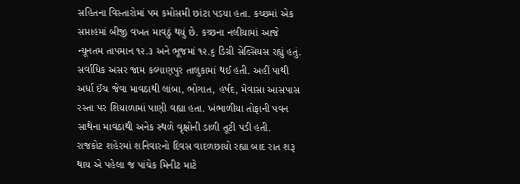સહિતના વિસ્તારોમાં પમ કમોસમી છાંટા પડયા હતા. કચ્છમાં એક સપ્તાહમાં બીજી વખત માવઠું થયું છે. કચ્છના નલીયામાં આજે ન્યૂનતમ તાપમાન ૧૨.૩ અને ભૂજમાં ૧૨.૬ ડિગ્રી સેલ્સિયસ રહ્યું હતું.
સર્વાધિક અસર જામ કલ્યાણપુર તાલુકામાં થઈ હતી. અહીં પાથી અર્ધા ઈંચ જેવા માવઠાથી લાંબા, ભોગાત, હર્ષદ, મેવાસા આસપાસ રસ્તા પર શિયાળામાં પાણી વહ્યા હતા. ખંભાળીયા તોફાની પવન સાથેના માવઠાથી અનેક સ્થળે વૃક્ષોની ડાળી તૂટી પડી હતી.
રાજકોટ શહેરમાં શનિવારનો દિવસ વાદળછાયો રહ્યા બાદ રાત શરૂ થાય એ પહેલા જ પાંચેક મિનીટ માટે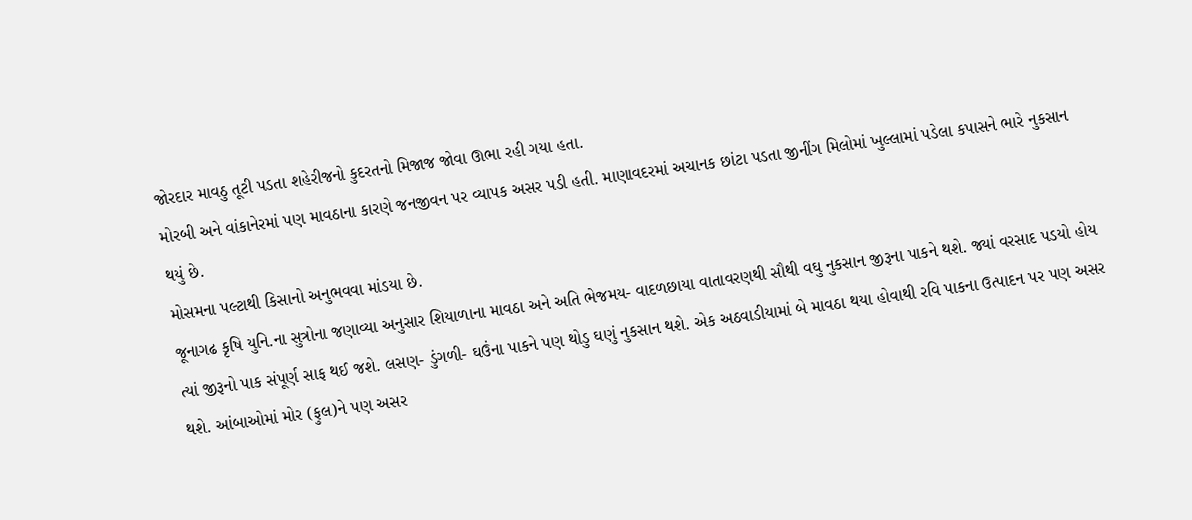જોરદાર માવઠુ તૂટી પડતા શહેરીજનો કુદરતનો મિજાજ જોવા ઊભા રહી ગયા હતા.
મોરબી અને વાંકાનેરમાં પણ માવઠાના કારણે જનજીવન પર વ્યાપક અસર પડી હતી. માણાવદરમાં અચાનક છાંટા પડતા જીનીંગ મિલોમાં ખુલ્લામાં પડેલા કપાસને ભારે નુકસાન થયું છે.
મોસમના પલ્ટાથી કિસાનો અનુભવવા માંડયા છે.
જૂનાગઢ કૃષિ યુનિ.ના સુત્રોના જણાવ્યા અનુસાર શિયાળાના માવઠા અને અતિ ભેજમય- વાદળછાયા વાતાવરણથી સૌથી વઘુ નુકસાન જીરૂના પાકને થશે. જ્યાં વરસાદ પડયો હોય ત્યાં જીરૂનો પાક સંપૂર્ણ સાફ થઈ જશે. લસણ- ડુંગળી- ઘઉંના પાકને પણ થોડુ ઘણું નુકસાન થશે. એક અઠવાડીયામાં બે માવઠા થયા હોવાથી રવિ પાકના ઉત્પાદન પર પણ અસર થશે. આંબાઓમાં મોર (ફુલ)ને પણ અસર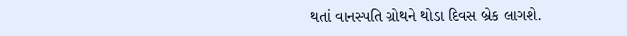થતાં વાનસ્પતિ ગ્રોથને થોડા દિવસ બ્રેક લાગશે.